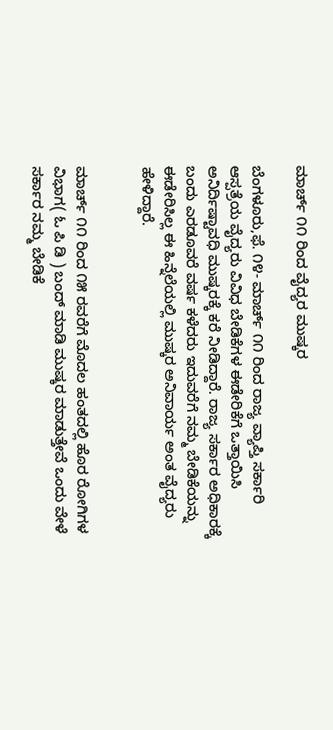ಮಾರ್ಚ್ ೧೧ ರಿಂದ ವೈದ್ಯರ ಮುಷ್ಕರ

ಬೆಂಗಳೂರು,ಫೆ. ೧೪- ಮಾರ್ಚ್ ೧೧ ರಿಂದ ರಾಜ್ಯ ವ್ಯಾಪ್ತಿ ಸರ್ಕಾರಿ ಆಸ್ಪತ್ರೆಯ ವೈದ್ಯರು ವಿವಿಧ ಬೇಡಿಕೆಗಳ ಈಡೇರಿಕೆಗೆ ಒತ್ತಾಯಿಸಿ ಅನಿರ್ದಿಷ್ಟಾವಧಿ ಮುಷ್ಕರಕ್ಕೆ ಕರೆ ನೀಡಿದ್ದಾರೆ. ರಾಜ್ಯ ಸರ್ಕಾರ ಅಧಿಕಾರಕ್ಕೆ ಬಂದು ಎರಡೂವರೆ ವರ್ಷ ಕಳೆದರು ಇದುವರೆಗೆ ನಮ್ಮ ಬೇಡಿಕೆಯನ್ನು ಈಡೇರಿಸಿಲ್ಲ ಈ ಹಿನ್ನೆಲೆಯಲ್ಲಿ ಮುಷ್ಕರ ಅನಿವಾರ್ಯ ಅಂತ ವೈದ್ಯರು ಹೇಳಿದ್ದಾರೆ.


ಮಾರ್ಚ್ ೧೧ ರಿಂದ ೧೫ ರವರೆಗೆ ಮೊದಲ ಹಂತದಲ್ಲಿ ಹೊರ ರೋಗಿಗಳ ವಿಭಾಗ( ಓ ಪಿ ಡಿ ) ಬಂದ್ ಮಾಡಿ ಮುಷ್ಕರ ಮಾಡುತ್ತೇವೆ ಒಂದು ವೇಳೆ ಸರ್ಕಾರ ನಮ್ಮ ಬೇಡಿಕೆ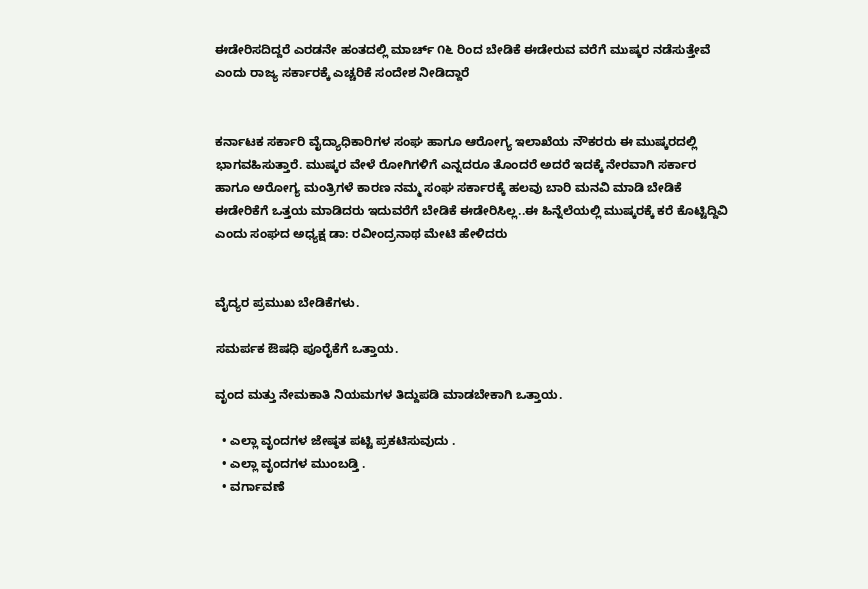ಈಡೇರಿಸದಿದ್ದರೆ ಎರಡನೇ ಹಂತದಲ್ಲಿ ಮಾರ್ಚ್ ೧೬ ರಿಂದ ಬೇಡಿಕೆ ಈಡೇರುವ ವರೆಗೆ ಮುಷ್ಕರ ನಡೆಸುತ್ತೇವೆ ಎಂದು ರಾಜ್ಯ ಸರ್ಕಾರಕ್ಕೆ ಎಚ್ಚರಿಕೆ ಸಂದೇಶ ನೀಡಿದ್ದಾರೆ


ಕರ್ನಾಟಕ ಸರ್ಕಾರಿ ವೈದ್ಯಾಧಿಕಾರಿಗಳ ಸಂಘ ಹಾಗೂ ಆರೋಗ್ಯ ಇಲಾಖೆಯ ನೌಕರರು ಈ ಮುಷ್ಕರದಲ್ಲಿ ಭಾಗವಹಿಸುತ್ತಾರೆ. ಮುಷ್ಕರ ವೇಳೆ ರೋಗಿಗಳಿಗೆ ಎನ್ನದರೂ ತೊಂದರೆ ಅದರೆ ಇದಕ್ಕೆ ನೇರವಾಗಿ ಸರ್ಕಾರ ಹಾಗೂ ಅರೋಗ್ಯ ಮಂತ್ರಿಗಳೆ ಕಾರಣ ನಮ್ಮ ಸಂಘ ಸರ್ಕಾರಕ್ಕೆ ಹಲವು ಬಾರಿ ಮನವಿ ಮಾಡಿ ಬೇಡಿಕೆ ಈಡೇರಿಕೆಗೆ ಒತ್ತಯ ಮಾಡಿದರು ಇದುವರೆಗೆ ಬೇಡಿಕೆ ಈಡೇರಿಸಿಲ್ಲ..ಈ ಹಿನ್ನೆಲೆಯಲ್ಲಿ ಮುಷ್ಕರಕ್ಕೆ ಕರೆ ಕೊಟ್ಟಿದ್ದಿವಿ ಎಂದು ಸಂಘದ ಅಧ್ಯಕ್ಷ ಡಾ: ರವೀಂದ್ರನಾಥ ಮೇಟಿ ಹೇಳಿದರು


ವೈದ್ಯರ ಪ್ರಮುಖ ಬೇಡಿಕೆಗಳು.

ಸಮರ್ಪಕ ಔಷಧಿ ಪೂರೈಕೆಗೆ ಒತ್ತಾಯ.

ವೃಂದ ಮತ್ತು ನೇಮಕಾತಿ ನಿಯಮಗಳ ತಿದ್ದುಪಡಿ ಮಾಡಬೇಕಾಗಿ ಒತ್ತಾಯ.

  • ಎಲ್ಲಾ ವೃಂದಗಳ ಜೇಷ್ಠತ ಪಟ್ಟಿ ಪ್ರಕಟಿಸುವುದು .
  • ಎಲ್ಲಾ ವೃಂದಗಳ ಮುಂಬಡ್ತಿ .
  • ವರ್ಗಾವಣೆ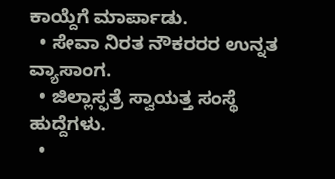ಕಾಯ್ದೆಗೆ ಮಾರ್ಪಾಡು.
  • ಸೇವಾ ನಿರತ ನೌಕರರರ ಉನ್ನತ ವ್ಯಾಸಾಂಗ.
  • ಜಿಲ್ಲಾಸ್ಫತ್ರೆ ಸ್ವಾಯತ್ತ ಸಂಸ್ಥೆ ಹುದ್ದೆಗಳು.
  •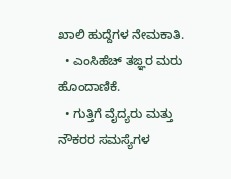ಖಾಲಿ ಹುದ್ದೆಗಳ ನೇಮಕಾತಿ.
  • ಎಂಸಿಹೆಚ್ ತಙ್ಞರ ಮರು ಹೊಂದಾಣಿಕೆ.
  • ಗುತ್ತಿಗೆ ವೈದ್ಯರು ಮತ್ತು ನೌಕರರ ಸಮಸ್ಯೆಗಳ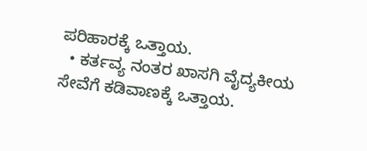ಪರಿಹಾರಕ್ಕೆ ಒತ್ತಾಯ.
  • ಕರ್ತವ್ಯ ನಂತರ ಖಾಸಗಿ ವೈದ್ಯಕೀಯ ಸೇವೆಗೆ ಕಡಿವಾಣಕ್ಕೆ ಒತ್ತಾಯ.